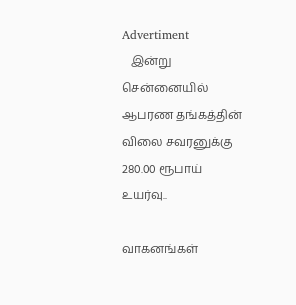Advertiment
   இன்று  சென்னையில் ஆபரண தங்கத்தின் விலை சவரனுக்கு 280.00 ரூபாய் உயர்வு..

வாகனங்கள்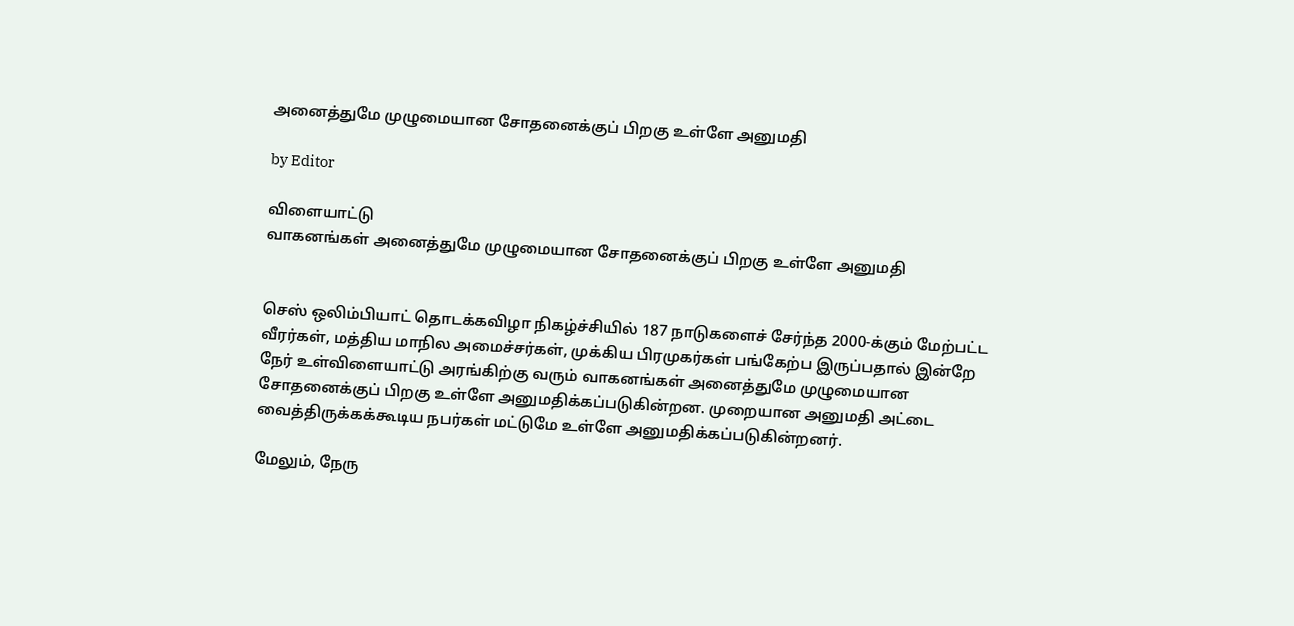அனைத்துமே முழுமையான சோதனைக்குப் பிறகு உள்ளே அனுமதி

by Editor

விளையாட்டு
வாகனங்கள் அனைத்துமே முழுமையான சோதனைக்குப் பிறகு உள்ளே அனுமதி


செஸ் ஒலிம்பியாட் தொடக்கவிழா நிகழ்ச்சியில் 187 நாடுகளைச் சேர்ந்த 2000-க்கும் மேற்பட்ட வீரர்கள், மத்திய மாநில அமைச்சர்கள், முக்கிய பிரமுகர்கள் பங்கேற்ப இருப்பதால் இன்றே நேர் உள்விளையாட்டு அரங்கிற்கு வரும் வாகனங்கள் அனைத்துமே முழுமையான சோதனைக்குப் பிறகு உள்ளே அனுமதிக்கப்படுகின்றன. முறையான அனுமதி அட்டை வைத்திருக்கக்கூடிய நபர்கள் மட்டுமே உள்ளே அனுமதிக்கப்படுகின்றனர்.

மேலும், நேரு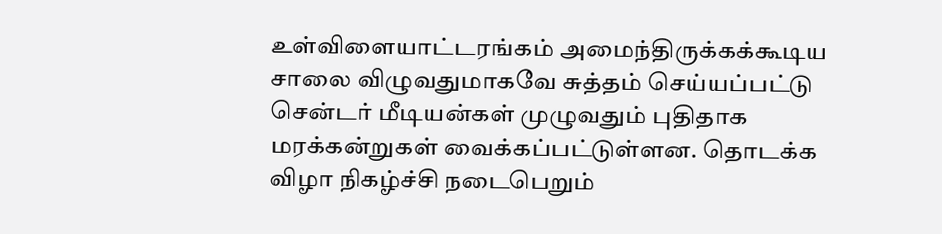உள்விளையாட்டரங்கம் அமைந்திருக்கக்கூடிய சாலை விழுவதுமாகவே சுத்தம் செய்யப்பட்டு சென்டர் மீடியன்கள் முழுவதும் புதிதாக மரக்கன்றுகள் வைக்கப்பட்டுள்ளன. தொடக்க விழா நிகழ்ச்சி நடைபெறும்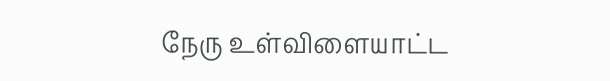நேரு உள்விளையாட்ட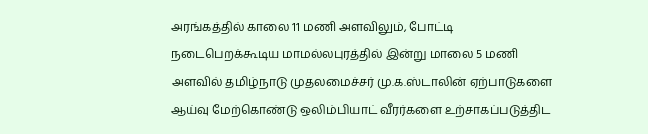அரங்கத்தில் காலை 11 மணி அளவிலும், போட்டி நடைபெறக்கூடிய மாமல்லபுரத்தில் இன்று மாலை 5 மணி அளவில் தமிழ்நாடு முதலமைச்சர் மு.க.ஸ்டாலின் ஏற்பாடுகளை ஆய்வு மேற்கொண்டு ஒலிம்பியாட் வீரர்களை உற்சாகப்படுத்திட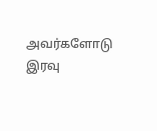அவர்களோடு இரவு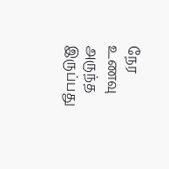நேர உணவு அருந்த இருப்பது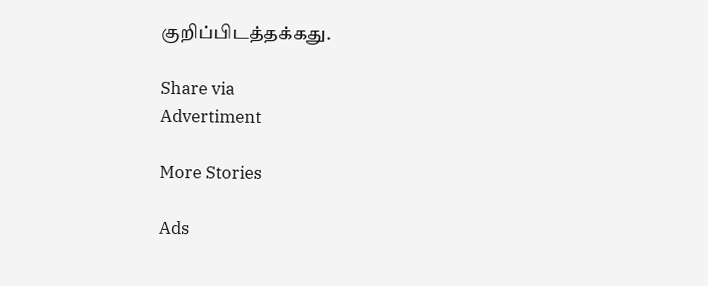குறிப்பிடத்தக்கது.

Share via
Advertiment

More Stories

Ads